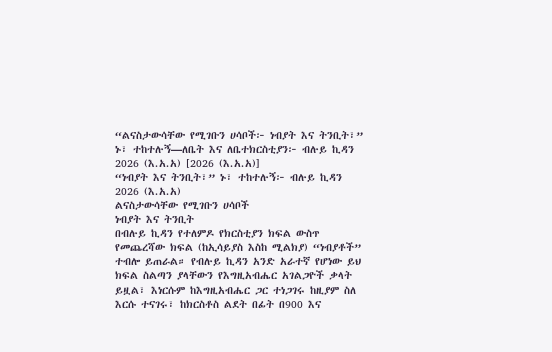“ልናስታውሳቸው የሚገቡን ሀሳቦች፦ ነብያት እና ትንቢት፣” ኑ፣ ተከተሉኝ—ለቤት እና ለቤተክርስቲያን፦ ብሉይ ኪዳን 2026 (እ.አ.አ) [2026 (እ.አ.አ)]
“ነብያት እና ትንቢት፣” ኑ፣ ተከተሉኝ፦ ብሉይ ኪዳን 2026 (እ.አ.አ)
ልናስታውሳቸው የሚገቡን ሀሳቦች
ነብያት እና ትንቢት
በብሉይ ኪዳን የተለምዶ የክርስቲያን ክፍል ውስጥ የመጨረሻው ክፍል (ከኢሳይያስ እስከ ሚልክያ) “ነብያቶች” ተብሎ ይጠራል። የብሉይ ኪዳን አንድ አራተኛ የሆነው ይህ ክፍል ስልጣን ያላቸውን የእግዚአብሔር አገልጋዮች ቃላት ይዟል፣ እነርሱም ከእግዚአብሔር ጋር ተነጋገሩ ከዚያም ስለ እርሱ ተናገሩ፣ ከክርስቶስ ልደት በፊት በ900 እና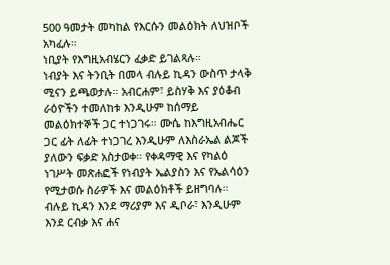500 ዓመታት መካከል የእርሱን መልዕክት ለህዝቦች አካፈሉ።
ነቢያት የእግዚአብሄርን ፈቃድ ይገልጻሉ።
ነብያት እና ትንቢት በመላ ብሉይ ኪዳን ውስጥ ታላቅ ሚናን ይጫወታሉ። አብርሐም፣ ይስሃቅ እና ያዕቆብ ራዕዮችን ተመለከቱ እንዲሁም ከሰማይ መልዕክተኞች ጋር ተነጋገሩ። ሙሴ ከእግዚአብሔር ጋር ፊት ለፊት ተነጋገረ እንዲሁም ለእስራኤል ልጆች ያለውን ፍቃድ አስታወቀ። የቀዳማዊ እና የካልዕ ነገሥት መጽሐፎች የነብያት ኤልያስን እና የኤልሳዕን የሚታወሱ ስራዎች እና መልዕክቶች ይዘግባሉ። ብሉይ ኪዳን እንደ ማሪያም እና ዲቦራ፣ እንዲሁም እንደ ርብቃ እና ሐና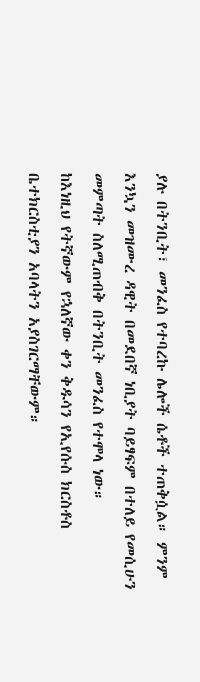ያሉ በትንቢት፣ መንፈስ የተባረኩ ሌሎች ሴቶች ተጠቅሷል። ምንም እንኳን መዝሙረ ዳዊት በመደበኛ ነቢያት ባይፃፍም በተለይ የመሲሁን መምጣት ስለሚጠብቅ በትንቢት መንፈስ የተሞላ ነው።
ከእነዚህ የትኛውም የኋለኛው ቀን ቅዱሳን የኢየሱስ ክርስቶስ ቤተክርስቲያን አባላትን አያስገርማቸውም።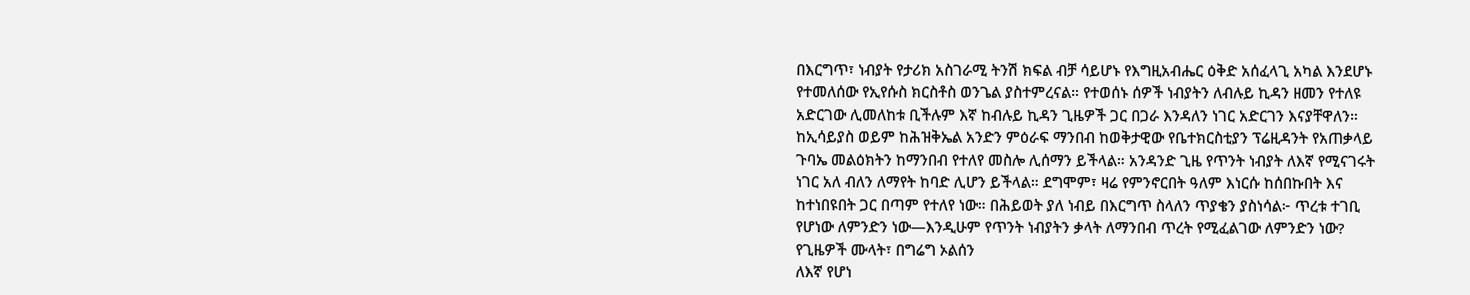በእርግጥ፣ ነብያት የታሪክ አስገራሚ ትንሽ ክፍል ብቻ ሳይሆኑ የእግዚአብሔር ዕቅድ አሰፈላጊ አካል እንደሆኑ የተመለሰው የኢየሱስ ክርስቶስ ወንጌል ያስተምረናል። የተወሰኑ ሰዎች ነብያትን ለብሉይ ኪዳን ዘመን የተለዩ አድርገው ሊመለከቱ ቢችሉም እኛ ከብሉይ ኪዳን ጊዜዎች ጋር በጋራ እንዳለን ነገር አድርገን እናያቸዋለን።
ከኢሳይያስ ወይም ከሕዝቅኤል አንድን ምዕራፍ ማንበብ ከወቅታዊው የቤተክርስቲያን ፕሬዚዳንት የአጠቃላይ ጉባኤ መልዕክትን ከማንበብ የተለየ መስሎ ሊሰማን ይችላል። አንዳንድ ጊዜ የጥንት ነብያት ለእኛ የሚናገሩት ነገር አለ ብለን ለማየት ከባድ ሊሆን ይችላል። ደግሞም፣ ዛሬ የምንኖርበት ዓለም እነርሱ ከሰበኩበት እና ከተነበዩበት ጋር በጣም የተለየ ነው። በሕይወት ያለ ነብይ በእርግጥ ስላለን ጥያቄን ያስነሳል፦ ጥረቱ ተገቢ የሆነው ለምንድን ነው—እንዲሁም የጥንት ነብያትን ቃላት ለማንበብ ጥረት የሚፈልገው ለምንድን ነው?
የጊዜዎች ሙላት፣ በግሬግ ኦልሰን
ለእኛ የሆነ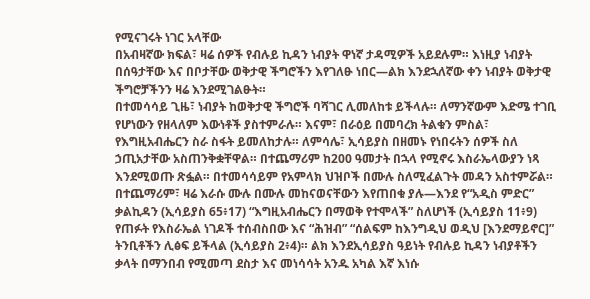የሚናገሩት ነገር አላቸው
በአብዛኛው ክፍል፣ ዛሬ ሰዎች የብሉይ ኪዳን ነብያት ዋነኛ ታዳሚዎች አይደሉም። እነዚያ ነብያት በሰዓታቸው እና በቦታቸው ወቅታዊ ችግሮችን እየገለፁ ነበር—ልክ እንደኋለኛው ቀን ነብያት ወቅታዊ ችግሮቻችንን ዛሬ እንደሚገልፁት።
በተመሳሳይ ጊዜ፣ ነብያት ከወቅታዊ ችግሮች ባሻገር ሊመለከቱ ይችላሉ። ለማንኛውም እድሜ ተገቢ የሆነውን የዘላለም እውነቶች ያስተምራሉ። እናም፣ በራዕይ በመባረክ ትልቁን ምስል፣ የእግዚአብሔርን ስራ ስፋት ይመለከታሉ። ለምሳሌ፣ ኢሳይያስ በዘመኑ የነበሩትን ሰዎች ስለ ኃጢአታቸው አስጠንቅቋቸዋል። በተጨማሪም ከ200 ዓመታት በኋላ የሚኖሩ እስራኤላውያን ነጻ እንደሚወጡ ጽፏል። በተመሳሳይም የአምላክ ህዝቦች በሙሉ ስለሚፈልጉት መዳን አስተምሯል። በተጨማሪም፣ ዛሬ እራሱ ሙሉ በሙሉ መከናወናቸውን እየጠበቁ ያሉ—እንደ የ“አዲስ ምድር” ቃልኪዳን (ኢሳይያስ 65፥17) “እግዚአብሔርን በማወቅ የተሞላች” ስለሆነች (ኢሳይያስ 11፥9) የጠፉት የእስራኤል ነገዶች ተሰብስበው እና “ሕዝብ” “ሰልፍም ከእንግዲህ ወዲህ [እንደማይኖር]” ትንቢቶችን ሊፅፍ ይችላል (ኢሳይያስ 2፥4)። ልክ እንደኢሳይያስ ዓይነት የብሉይ ኪዳን ነብያቶችን ቃላት በማንበብ የሚመጣ ደስታ እና መነሳሳት አንዱ አካል እኛ እነሱ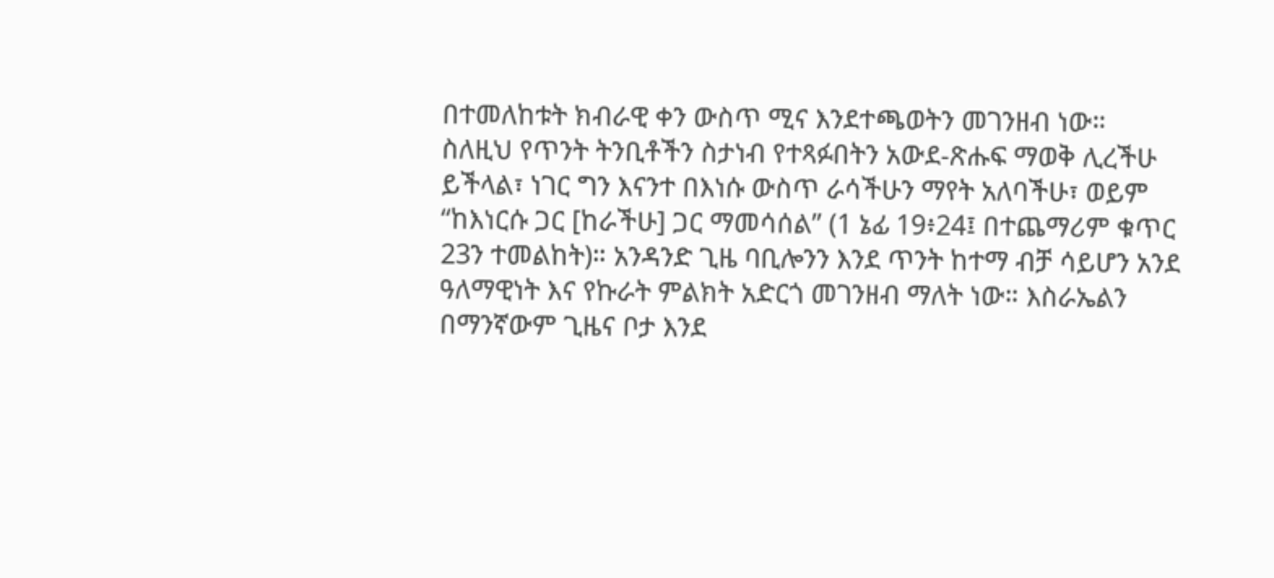በተመለከቱት ክብራዊ ቀን ውስጥ ሚና እንደተጫወትን መገንዘብ ነው።
ስለዚህ የጥንት ትንቢቶችን ስታነብ የተጻፉበትን አውደ-ጽሑፍ ማወቅ ሊረችሁ ይችላል፣ ነገር ግን እናንተ በእነሱ ውስጥ ራሳችሁን ማየት አለባችሁ፣ ወይም “ከእነርሱ ጋር [ከራችሁ] ጋር ማመሳሰል” (1 ኔፊ 19፥24፤ በተጨማሪም ቁጥር 23ን ተመልከት)። አንዳንድ ጊዜ ባቢሎንን እንደ ጥንት ከተማ ብቻ ሳይሆን አንደ ዓለማዊነት እና የኩራት ምልክት አድርጎ መገንዘብ ማለት ነው። እስራኤልን በማንኛውም ጊዜና ቦታ እንደ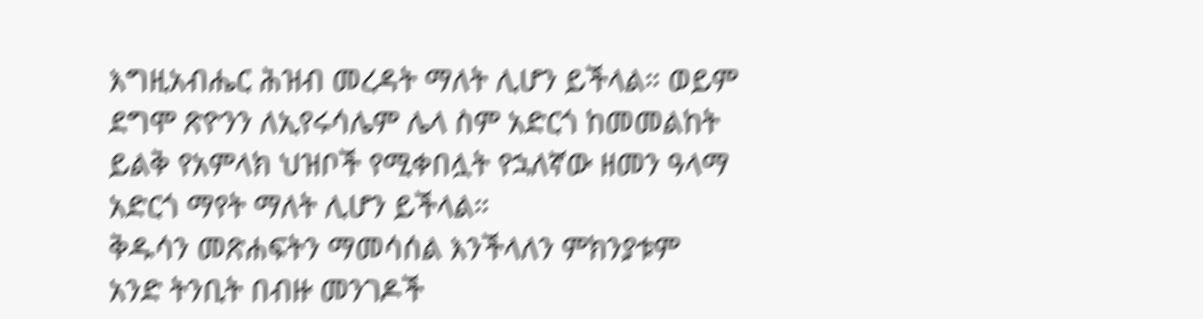እግዚአብሔር ሕዝብ መረዳት ማለት ሊሆን ይችላል። ወይም ደግሞ ጽዮንን ለኢየሩሳሌም ሌላ ስም አድርጎ ከመመልከት ይልቅ የአምላክ ህዝቦች የሚቀበሏት የኋለኛው ዘመን ዓላማ አድርጎ ማየት ማለት ሊሆን ይችላል።
ቅዱሳን መጽሐፍትን ማመሳሰል እንችላለን ምክንያቱም አንድ ትንቢት በብዙ መንገዶች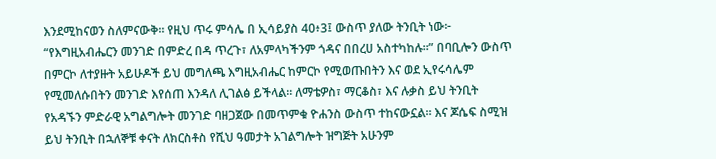እንደሚከናወን ስለምናውቅ። የዚህ ጥሩ ምሳሌ በ ኢሳይያስ 40፥3፤ ውስጥ ያለው ትንቢት ነው፦ “የእግዚአብሔርን መንገድ በምድረ በዳ ጥረጉ፣ ለአምላካችንም ጎዳና በበረሀ አስተካከሉ።” በባቢሎን ውስጥ በምርኮ ለተያዙት አይሁዶች ይህ መግለጫ እግዚአብሔር ከምርኮ የሚወጡበትን እና ወደ ኢየሩሳሌም የሚመለሱበትን መንገድ እየሰጠ እንዳለ ሊገልፅ ይችላል። ለማቴዎስ፣ ማርቆስ፣ እና ሉቃስ ይህ ትንቢት የአዳኙን ምድራዊ አግልግሎት መንገድ ባዘጋጀው በመጥምቁ ዮሐንስ ውስጥ ተከናውኗል። እና ጆሴፍ ስሚዝ ይህ ትንቢት በኋለኞቹ ቀናት ለክርስቶስ የሺህ ዓመታት አገልግሎት ዝግጅት አሁንም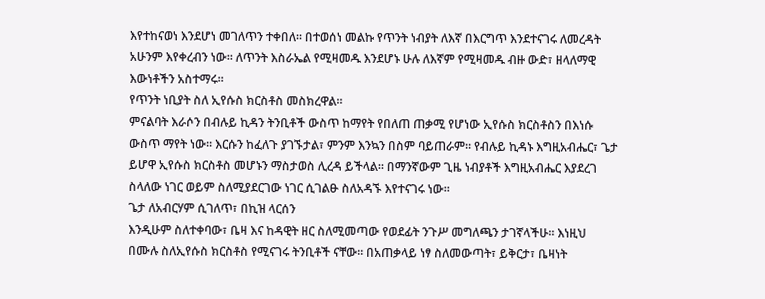እየተከናወነ እንደሆነ መገለጥን ተቀበለ። በተወሰነ መልኩ የጥንት ነብያት ለእኛ በእርግጥ እንደተናገሩ ለመረዳት አሁንም እየቀረብን ነው። ለጥንት እስራኤል የሚዛመዱ እንደሆኑ ሁሉ ለእኛም የሚዛመዱ ብዙ ውድ፣ ዘላለማዊ እውነቶችን አስተማሩ።
የጥንት ነቢያት ስለ ኢየሱስ ክርስቶስ መስክረዋል።
ምናልባት እራሶን በብሉይ ኪዳን ትንቢቶች ውስጥ ከማየት የበለጠ ጠቃሚ የሆነው ኢየሱስ ክርስቶስን በእነሱ ውስጥ ማየት ነው። እርሱን ከፈለጉ ያገኙታል፣ ምንም እንኳን በስም ባይጠራም። የብሉይ ኪዳኑ እግዚአብሔር፣ ጌታ ይሆዋ ኢየሱስ ክርስቶስ መሆኑን ማስታወስ ሊረዳ ይችላል። በማንኛውም ጊዜ ነብያቶች እግዚአብሔር እያደረገ ስላለው ነገር ወይም ስለሚያደርገው ነገር ሲገልፁ ስለአዳኙ እየተናገሩ ነው።
ጌታ ለአብርሃም ሲገለጥ፣ በኪዝ ላርሰን
እንዲሁም ስለተቀባው፣ ቤዛ እና ከዳዊት ዘር ስለሚመጣው የወደፊት ንጉሥ መግለጫን ታገኛላችሁ። እነዚህ በሙሉ ስለኢየሱስ ክርስቶስ የሚናገሩ ትንቢቶች ናቸው። በአጠቃላይ ነፃ ስለመውጣት፣ ይቅርታ፣ ቤዛነት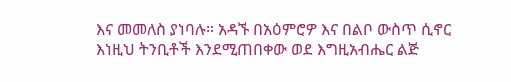እና መመለስ ያነባሉ። አዳኙ በአዕምሮዎ እና በልቦ ውስጥ ሲኖር እነዚህ ትንቢቶች እንደሚጠበቀው ወደ እግዚአብሔር ልጅ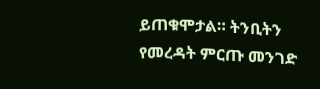ይጠቁሞታል። ትንቢትን የመረዳት ምርጡ መንገድ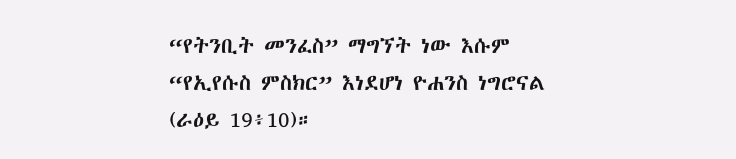“የትንቢት መንፈስ” ማግኘት ነው እሱም “የኢየሱስ ምስክር” እነደሆነ ዮሐንስ ነግሮናል (ራዕይ 19፥10)።